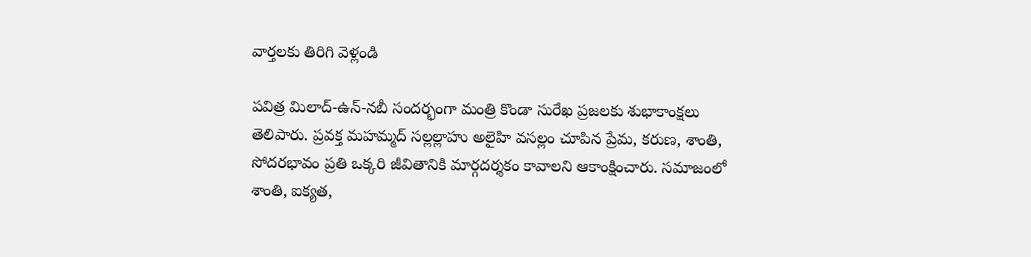వార్తలకు తిరిగి వెళ్లండి

పవిత్ర మిలాద్-ఉన్-నబీ సందర్భంగా మంత్రి కొండా సురేఖ ప్రజలకు శుభాకాంక్షలు తెలిపారు. ప్రవక్త మహమ్మద్ సల్లల్లాహు అలైహి వసల్లం చూపిన ప్రేమ, కరుణ, శాంతి, సోదరభావం ప్రతి ఒక్కరి జీవితానికి మార్గదర్శకం కావాలని ఆకాంక్షించారు. సమాజంలో శాంతి, ఐక్యత,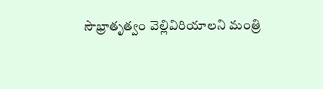సౌభ్రాతృత్వం వెల్లివిరియాలని మంత్రి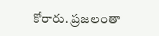కోరారు. ప్రజలంతా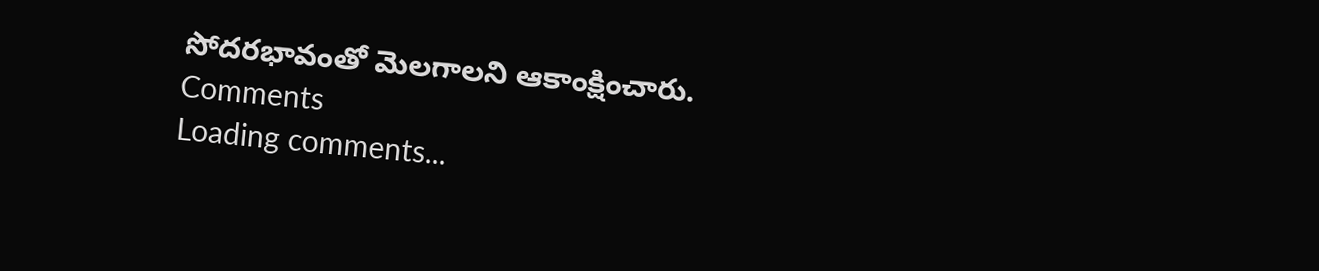సోదరభావంతో మెలగాలని ఆకాంక్షించారు.
Comments
Loading comments...